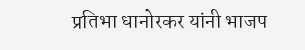प्रतिभा धानोरकर यांनी भाजप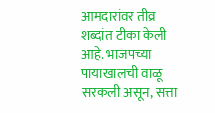आमदारांवर तीव्र शब्दांत टीका केली आहे. भाजपच्या पायाखालची वाळू सरकली असून, सत्ता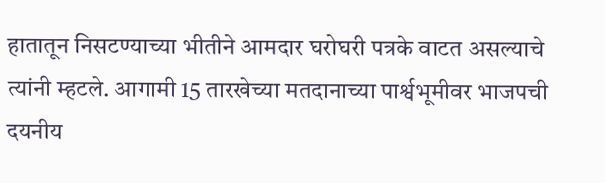हातातून निसटण्याच्या भीतीने आमदार घरोघरी पत्रके वाटत असल्याचे त्यांनी म्हटले. आगामी 15 तारखेच्या मतदानाच्या पार्श्वभूमीवर भाजपची दयनीय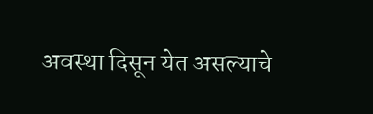अवस्था दिसून येत असल्याचे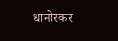धानोरकर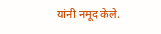यांनी नमूद केले.